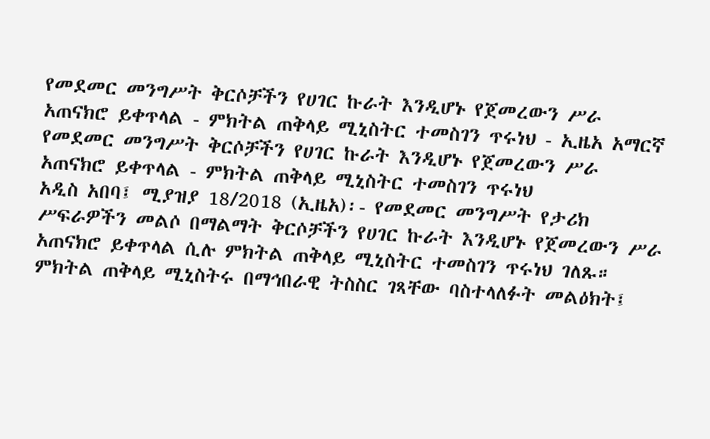የመደመር መንግሥት ቅርሶቻችን የሀገር ኩራት እንዲሆኑ የጀመረውን ሥራ አጠናክሮ ይቀጥላል - ምክትል ጠቅላይ ሚኒስትር ተመስገን ጥሩነህ - ኢዜአ አማርኛ
የመደመር መንግሥት ቅርሶቻችን የሀገር ኩራት እንዲሆኑ የጀመረውን ሥራ አጠናክሮ ይቀጥላል - ምክትል ጠቅላይ ሚኒስትር ተመስገን ጥሩነህ
አዲስ አበባ፤ ሚያዝያ 18/2018 (ኢዜአ)፡- የመደመር መንግሥት የታሪክ ሥፍራዎችን መልሶ በማልማት ቅርሶቻችን የሀገር ኩራት እንዲሆኑ የጀመረውን ሥራ አጠናክሮ ይቀጥላል ሲሉ ምክትል ጠቅላይ ሚኒስትር ተመስገን ጥሩነህ ገለጹ።
ምክትል ጠቅላይ ሚኒስትሩ በማኅበራዊ ትስስር ገጻቸው ባስተላለፉት መልዕክት፤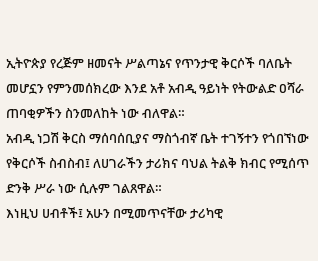ኢትዮጵያ የረጅም ዘመናት ሥልጣኔና የጥንታዊ ቅርሶች ባለቤት መሆኗን የምንመሰክረው እንደ አቶ አብዲ ዓይነት የትውልድ ዐሻራ ጠባቂዎችን ስንመለከት ነው ብለዋል።
አብዲ ነጋሽ ቅርስ ማሰባሰቢያና ማስጎብኛ ቤት ተገኝተን የጎበኘነው የቅርሶች ስብስብ፤ ለሀገራችን ታሪክና ባህል ትልቅ ክብር የሚሰጥ ድንቅ ሥራ ነው ሲሉም ገልጸዋል።
እነዚህ ሀብቶች፤ አሁን በሚመጥናቸው ታሪካዊ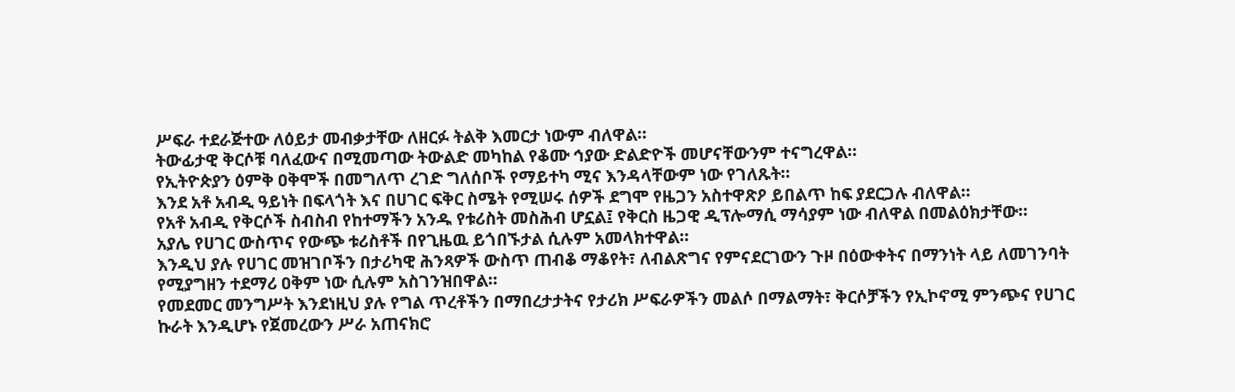ሥፍራ ተደራጅተው ለዕይታ መብቃታቸው ለዘርፉ ትልቅ እመርታ ነውም ብለዋል።
ትውፊታዊ ቅርሶቹ ባለፈውና በሚመጣው ትውልድ መካከል የቆሙ ኅያው ድልድዮች መሆናቸውንም ተናግረዋል።
የኢትዮጵያን ዕምቅ ዐቅሞች በመግለጥ ረገድ ግለሰቦች የማይተካ ሚና እንዳላቸውም ነው የገለጹት።
እንደ አቶ አብዲ ዓይነት በፍላጎት እና በሀገር ፍቅር ስሜት የሚሠሩ ሰዎች ደግሞ የዜጋን አስተዋጽዖ ይበልጥ ከፍ ያደርጋሉ ብለዋል።
የአቶ አብዲ የቅርሶች ስብስብ የከተማችን አንዱ የቱሪስት መስሕብ ሆኗል፤ የቅርስ ዜጋዊ ዲፕሎማሲ ማሳያም ነው ብለዋል በመልዕክታቸው።
አያሌ የሀገር ውስጥና የውጭ ቱሪስቶች በየጊዜዉ ይጎበኙታል ሲሉም አመላክተዋል።
እንዲህ ያሉ የሀገር መዝገቦችን በታሪካዊ ሕንጻዎች ውስጥ ጠብቆ ማቆየት፣ ለብልጽግና የምናደርገውን ጉዞ በዕውቀትና በማንነት ላይ ለመገንባት የሚያግዘን ተደማሪ ዐቅም ነው ሲሉም አስገንዝበዋል።
የመደመር መንግሥት እንደነዚህ ያሉ የግል ጥረቶችን በማበረታታትና የታሪክ ሥፍራዎችን መልሶ በማልማት፣ ቅርሶቻችን የኢኮኖሚ ምንጭና የሀገር ኩራት እንዲሆኑ የጀመረውን ሥራ አጠናክሮ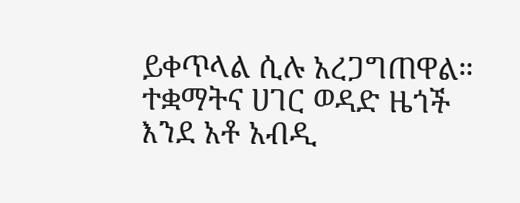ይቀጥላል ሲሉ አረጋግጠዋል።
ተቋማትና ሀገር ወዳድ ዜጎች እንደ አቶ አብዲ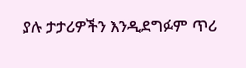ያሉ ታታሪዎችን እንዲደግፉም ጥሪ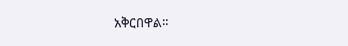አቅርበዋል።